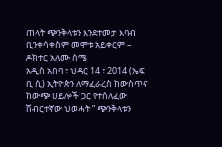ጠላት ጭንቅላቱን እንደተመታ እባብ ቢንቀሳቀስም መሞቱ አይቀርም – ዶክተር አለሙ ሰሜ
አዲስ አበባ ፣ ህዳር 14 ፣ 2014 (ኤፍ ቢ ሲ) ኢትዮጵን ለማፈራረስ ከውስጥና ከውጭ ሀይሎች ጋር የተሰለፈው ሽብርተኛው ህወሓት ” ጭንቅላቱን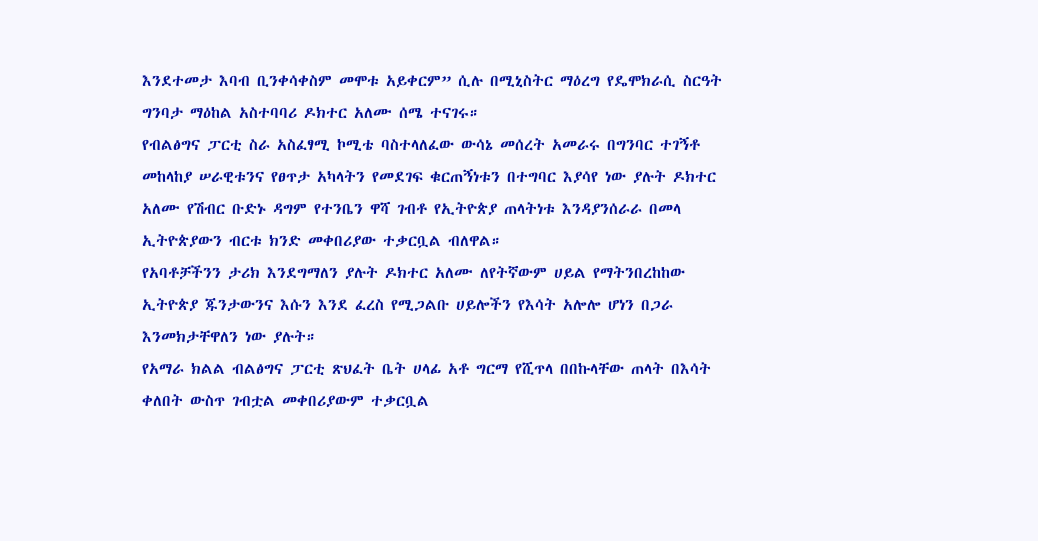እንደተመታ እባብ ቢንቀሳቀስም መሞቱ አይቀርም” ሲሉ በሚኒስትር ማዕረግ የዴሞክራሲ ስርዓት ግንባታ ማዕከል አስተባባሪ ዶክተር አለሙ ሰሜ ተናገሩ።
የብልፅግና ፓርቲ ስራ አስፈፃሚ ኮሚቴ ባስተላለፈው ውሳኔ መሰረት አመራሩ በግንባር ተገኝቶ መከላከያ ሠራዊቱንና የፀጥታ አካላትን የመደገፍ ቁርጠኝነቱን በተግባር እያሳየ ነው ያሉት ዶክተር አለሙ የሽብር ቡድኑ ዳግም የተንቤን ዋሻ ገብቶ የኢትዮጵያ ጠላትነቱ እንዳያንሰራራ በመላ ኢትዮጵያውን ብርቱ ክንድ መቀበሪያው ተቃርቧል ብለዋል።
የአባቶቻችንን ታሪክ እንደግማለን ያሉት ዶክተር አለሙ ለየትኛውም ሀይል የማትንበረከከው ኢትዮጵያ ጁንታውንና እሱን እንደ ፈረስ የሚጋልቡ ሀይሎችን የእሳት አሎሎ ሆነን በጋራ እንመክታቸዋለን ነው ያሉት።
የአማራ ክልል ብልፅግና ፓርቲ ጽህፈት ቤት ሀላፊ አቶ ግርማ የሺጥላ በበኩላቸው ጠላት በእሳት ቀለበት ውስጥ ገብቷል መቀበሪያውም ተቃርቧል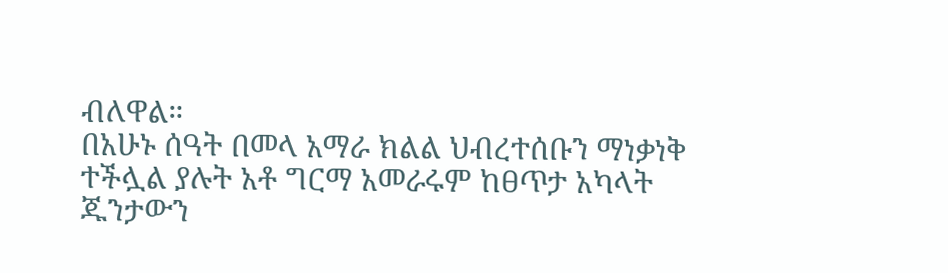ብለዋል።
በአሁኑ ሰዓት በመላ አማራ ክልል ህብረተሰቡን ማነቃነቅ ተችሏል ያሉት አቶ ግርማ አመራሩም ከፀጥታ አካላት ጁንታውን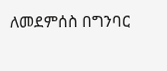ለመደምሰስ በግንባር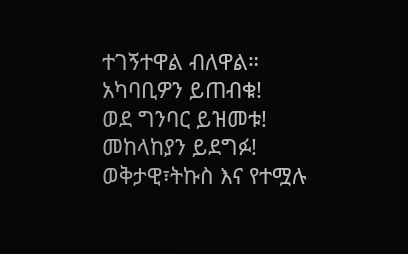ተገኝተዋል ብለዋል።
አካባቢዎን ይጠብቁ!
ወደ ግንባር ይዝመቱ!
መከላከያን ይደግፉ!
ወቅታዊ፣ትኩስ እና የተሟሉ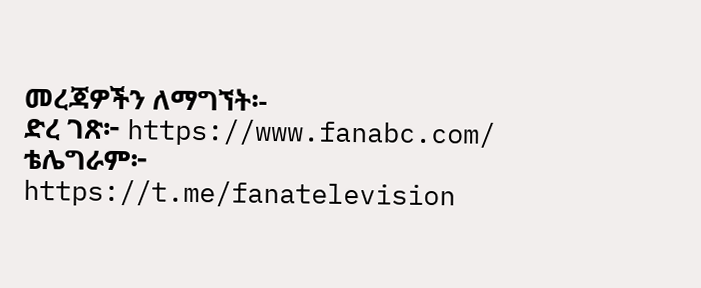መረጃዎችን ለማግኘት፡-
ድረ ገጽ፦ https://www.fanabc.com/
ቴሌግራም፦ https://t.me/fanatelevision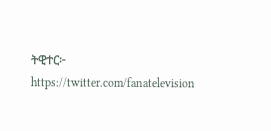ትዊተር፦ https://twitter.com/fanatelevision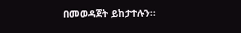በመወዳጀት ይከታተሉን፡፡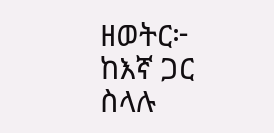ዘወትር፦ ከእኛ ጋር ስላሉ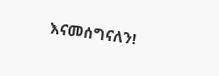እናመሰግናለን!